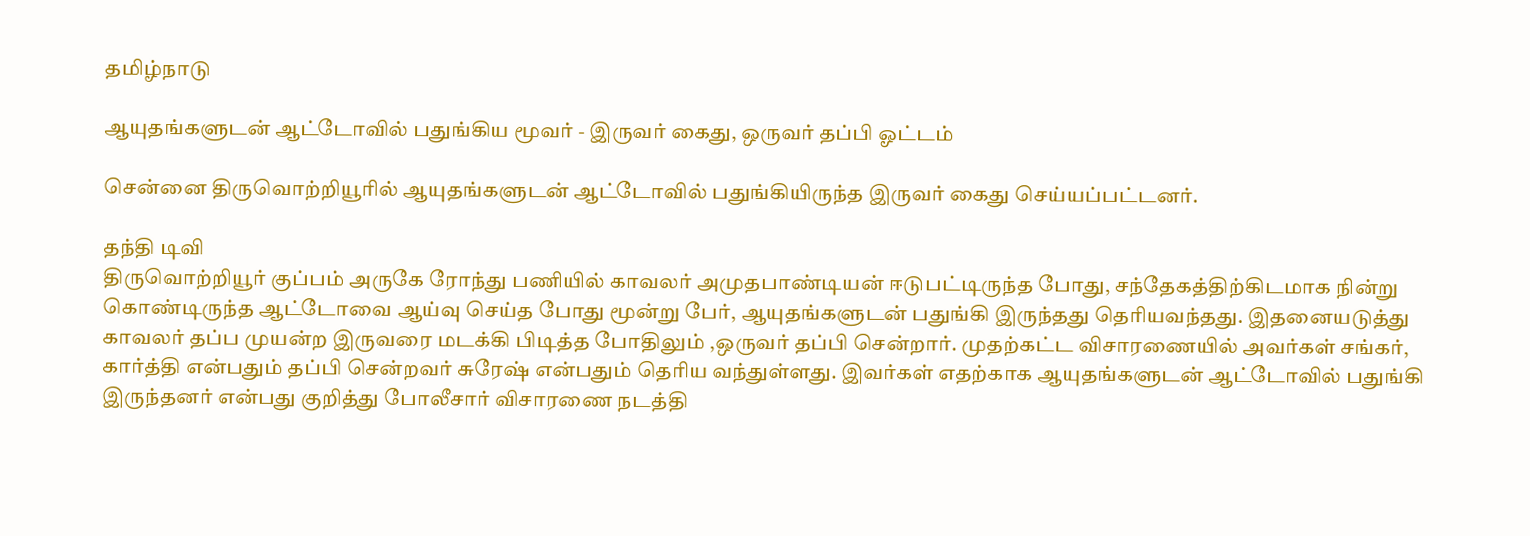தமிழ்நாடு

ஆயுதங்களுடன் ஆட்டோவில் பதுங்கிய மூவர் - இருவர் கைது, ஒருவர் தப்பி ஓட்டம்

சென்னை திருவொற்றியூரில் ஆயுதங்களுடன் ஆட்டோவில் பதுங்கியிருந்த இருவர் கைது செய்யப்பட்டனர்.

தந்தி டிவி
திருவொற்றியூர் குப்பம் அருகே ரோந்து பணியில் காவலர் அமுதபாண்டியன் ஈடுபட்டிருந்த போது, சந்தேகத்திற்கிடமாக நின்று கொண்டிருந்த ஆட்டோவை ஆய்வு செய்த போது மூன்று பேர், ஆயுதங்களுடன் பதுங்கி இருந்தது தெரியவந்தது. இதனையடுத்து காவலர் தப்ப முயன்ற இருவரை மடக்கி பிடித்த போதிலும் ,ஒருவர் தப்பி சென்றார். முதற்கட்ட விசாரணையில் அவர்கள் சங்கர், கார்த்தி என்பதும் தப்பி சென்றவர் சுரேஷ் என்பதும் தெரிய வந்துள்ளது. இவர்கள் எதற்காக ஆயுதங்களுடன் ஆட்டோவில் பதுங்கி இருந்தனர் என்பது குறித்து போலீசார் விசாரணை நடத்தி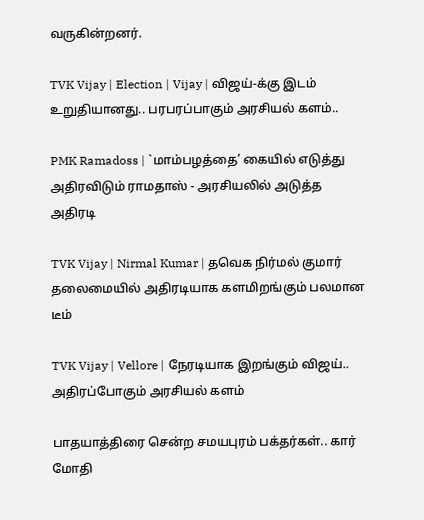வருகின்றனர்.

TVK Vijay | Election | Vijay | விஜய்-க்கு இடம் உறுதியானது.. பரபரப்பாகும் அரசியல் களம்..

PMK Ramadoss | `மாம்பழத்தை’ கையில் எடுத்து அதிரவிடும் ராமதாஸ் - அரசியலில் அடுத்த அதிரடி

TVK Vijay | Nirmal Kumar | தவெக நிர்மல் குமார் தலைமையில் அதிரடியாக களமிறங்கும் பலமான டீம்

TVK Vijay | Vellore | நேரடியாக இறங்கும் விஜய்.. அதிரப்போகும் அரசியல் களம்

பாதயாத்திரை சென்ற சமயபுரம் பக்தர்கள்.. கார் மோதி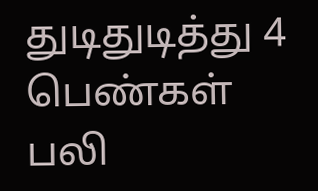துடிதுடித்து 4 பெண்கள் பலி